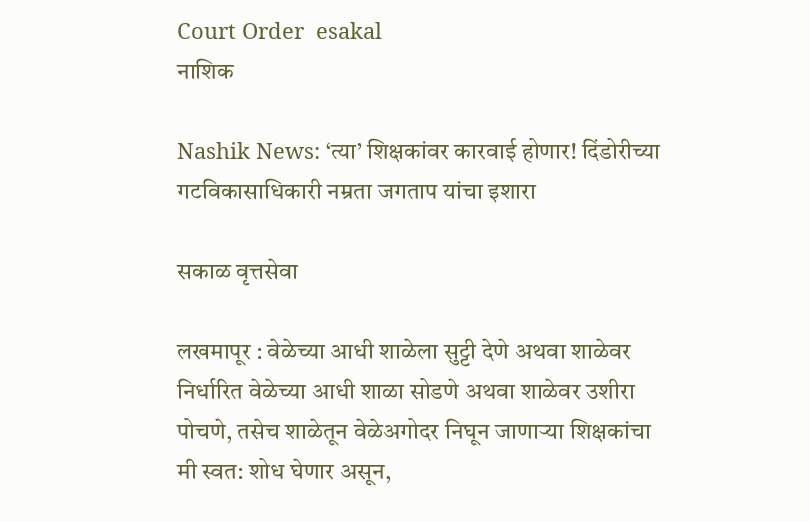Court Order  esakal
नाशिक

Nashik News: ‘त्या’ शिक्षकांवर कारवाई होणार! दिंडोरीच्या गटविकासाधिकारी नम्रता जगताप यांचा इशारा

सकाळ वृत्तसेवा

लखमापूर : वेळेच्या आधी शाळेला सुट्टी देणे अथवा शाळेवर निर्धारित वेळेच्या आधी शाळा सोडणे अथवा शाळेवर उशीरा पोचणे, तसेच शाळेतून वेळेअगोदर निघून जाणाऱ्या शिक्षकांचा मी स्वत: शोध घेणार असून,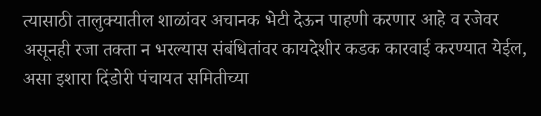त्यासाठी तालुक्यातील शाळांवर अचानक भेटी देऊन पाहणी करणार आहे व रजेवर असूनही रजा तक्ता न भरल्यास संबंधितांवर कायदेशीर कडक कारवाई करण्यात येईल, असा इशारा दिंडोरी पंचायत समितीच्या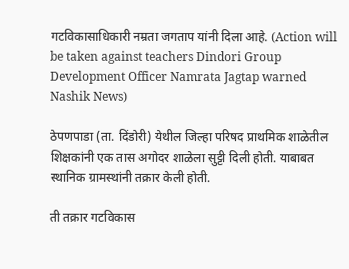गटविकासाधिकारी नम्रता जगताप यांनी दिला आहे. (Action will be taken against teachers Dindori Group Development Officer Namrata Jagtap warned Nashik News)

ठेपणपाडा (ता. दिंडोरी) येथील जिल्हा परिषद प्राथमिक शाळेतील शिक्षकांनी एक तास अगोदर शाळेला सुट्टी दिली होती. याबाबत स्थानिक ग्रामस्थांनी तक्रार केली होती.

ती तक्रार गटविकास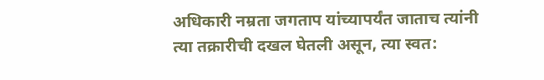अधिकारी नम्रता जगताप यांच्यापर्यंत जाताच त्यांनी त्या तक्रारीची दखल घेतली असून, त्या स्वत: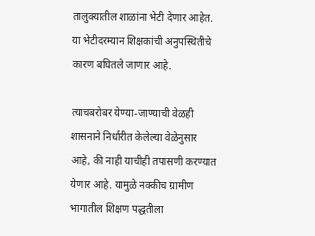तालुक्यातील शाळांना भेटी देणार आहेत. या भेटीदरम्यान शिक्षकांची अनुपस्थितीचे कारण बघितले जाणार आहे.

त्याचबरोबर येण्या-जाण्याची वेळही शासनाने निर्धारीत केलेल्या वेळेनुसार आहे, की नाही याचीही तपासणी करण्यात येणार आहे. यामुळे नक्कीच ग्रामीण भागातील शिक्षण पद्धतीला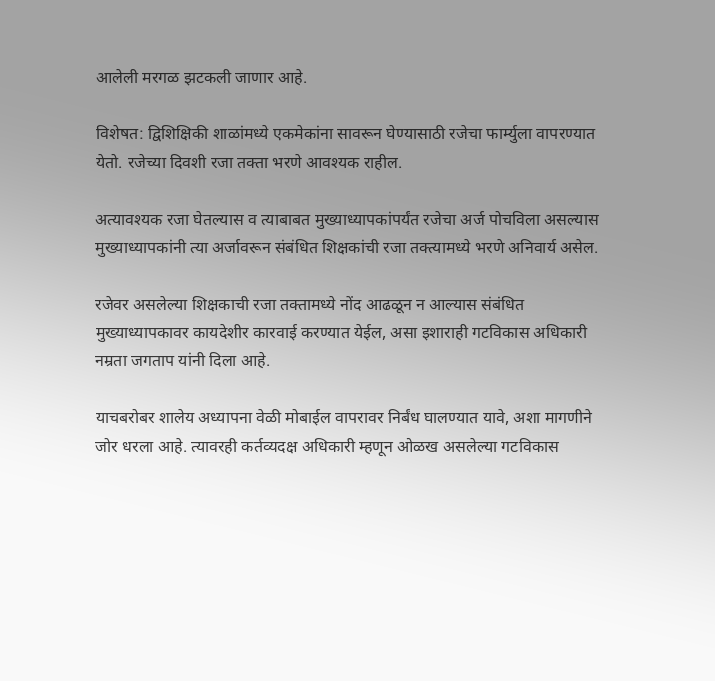आलेली मरगळ झटकली जाणार आहे.

विशेषत: द्विशिक्षिकी शाळांमध्ये एकमेकांना सावरून घेण्यासाठी रजेचा फार्म्युला वापरण्यात येतो. रजेच्या दिवशी रजा तक्ता भरणे आवश्यक राहील.

अत्यावश्यक रजा घेतल्यास व त्याबाबत मुख्याध्यापकांपर्यंत रजेचा अर्ज पोचविला असल्यास मुख्याध्यापकांनी त्या अर्जावरून संबंधित शिक्षकांची रजा तक्त्यामध्ये भरणे अनिवार्य असेल.

रजेवर असलेल्या शिक्षकाची रजा तक्तामध्ये नोंद आढळून न आल्यास संबंधित मुख्याध्यापकावर कायदेशीर कारवाई करण्यात येईल, असा इशाराही गटविकास अधिकारी नम्रता जगताप यांनी दिला आहे.

याचबरोबर शालेय अध्यापना वेळी मोबाईल वापरावर निर्बंध घालण्यात यावे, अशा मागणीने जोर धरला आहे. त्यावरही कर्तव्यदक्ष अधिकारी म्हणून ओळख असलेल्या गटविकास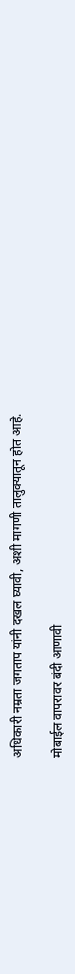अधिकारी नम्रता जगताप यांनी दखल घ्यावी, अशी मागणी तालुक्यातून होत आहे.

मोबाईल वापरावर बंदी आणावी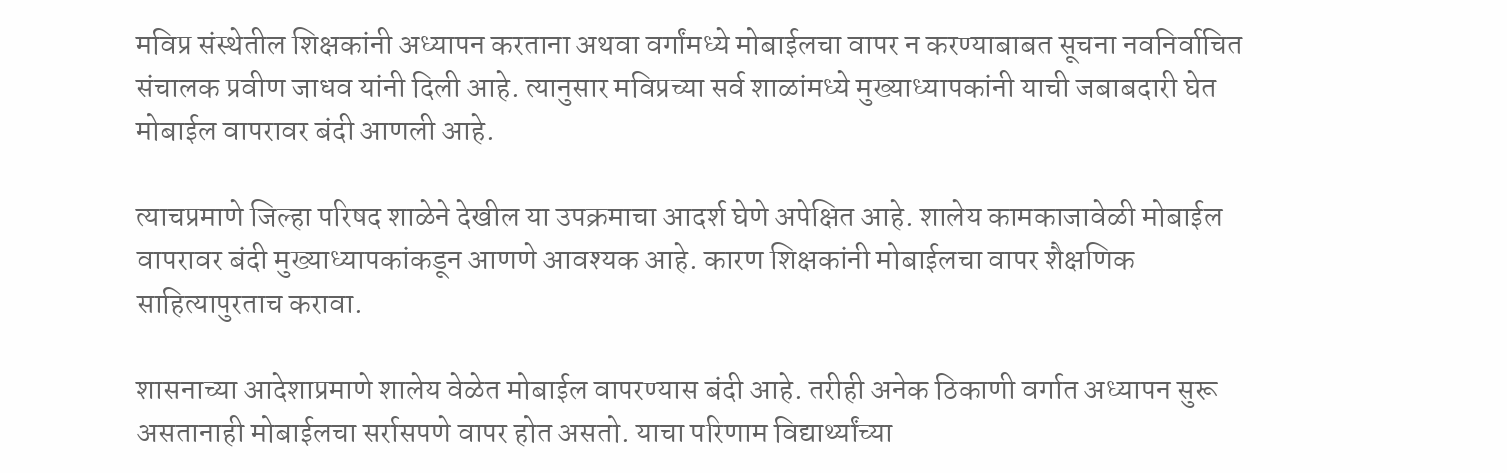मविप्र संस्थेतील शिक्षकांनी अध्यापन करताना अथवा वर्गांमध्ये मोबाईलचा वापर न करण्याबाबत सूचना नवनिर्वाचित संचालक प्रवीण जाधव यांनी दिली आहे. त्यानुसार मविप्रच्या सर्व शाळांमध्ये मुख्याध्यापकांनी याची जबाबदारी घेत मोबाईल वापरावर बंदी आणली आहे.

त्याचप्रमाणे जिल्हा परिषद शाळेने देखील या उपक्रमाचा आदर्श घेणे अपेक्षित आहे. शालेय कामकाजावेळी मोबाईल वापरावर बंदी मुख्याध्यापकांकडून आणणे आवश्यक आहे. कारण शिक्षकांनी मोबाईलचा वापर शैक्षणिक साहित्यापुरताच करावा.

शासनाच्या आदेशाप्रमाणे शालेय वेळेत मोबाईल वापरण्यास बंदी आहे. तरीही अनेक ठिकाणी वर्गात अध्यापन सुरू असतानाही मोबाईलचा सर्रासपणे वापर होत असतो. याचा परिणाम विद्यार्थ्यांच्या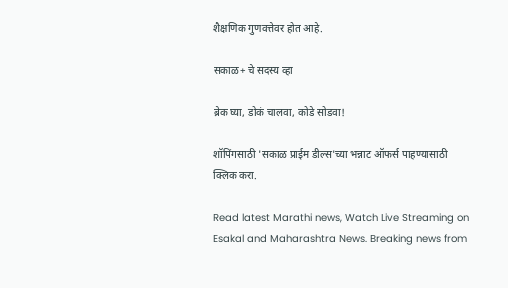शैक्षणिक गुणवत्तेवर होत आहे.

सकाळ+ चे सदस्य व्हा

ब्रेक घ्या, डोकं चालवा, कोडे सोडवा!

शॉपिंगसाठी 'सकाळ प्राईम डील्स'च्या भन्नाट ऑफर्स पाहण्यासाठी क्लिक करा.

Read latest Marathi news, Watch Live Streaming on Esakal and Maharashtra News. Breaking news from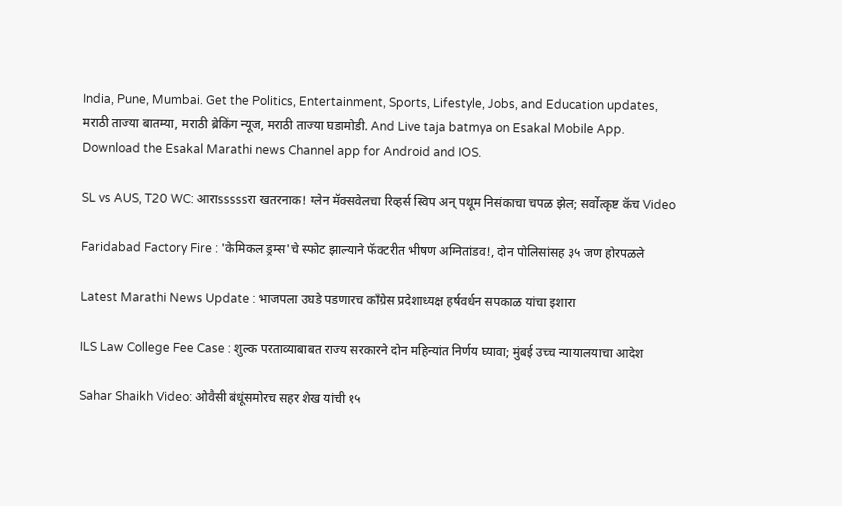India, Pune, Mumbai. Get the Politics, Entertainment, Sports, Lifestyle, Jobs, and Education updates, मराठी ताज्या बातम्या, मराठी ब्रेकिंग न्यूज, मराठी ताज्या घडामोडी. And Live taja batmya on Esakal Mobile App. Download the Esakal Marathi news Channel app for Android and IOS.

SL vs AUS, T20 WC: आराsssssरा खतरनाक! ग्लेन मॅक्सवेलचा रिव्हर्स स्विप अन् पथूम निसंकाचा चपळ झेल; सर्वोत्कृष्ट कॅच Video

Faridabad Factory Fire : 'केमिकल ड्रम्स'चे स्फोट झाल्याने फॅक्टरीत भीषण अग्नितांडव!, दोन पोलिसांसह ३५ जण होरपळले

Latest Marathi News Update : भाजपला उघडे पडणारच काँग्रेस प्रदेशाध्यक्ष हर्षवर्धन सपकाळ यांचा इशारा

ILS Law College Fee Case : शुल्क परताव्याबाबत राज्य सरकारने दोन महिन्यांत निर्णय घ्यावा; मुंबई उच्च न्यायालयाचा आदेश

Sahar Shaikh Video: ओवैसी बंधूंसमोरच सहर शेख यांची १५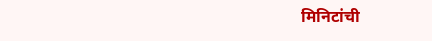मिनिटांची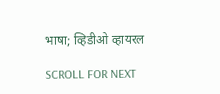भाषा; व्हिडीओ व्हायरल

SCROLL FOR NEXT